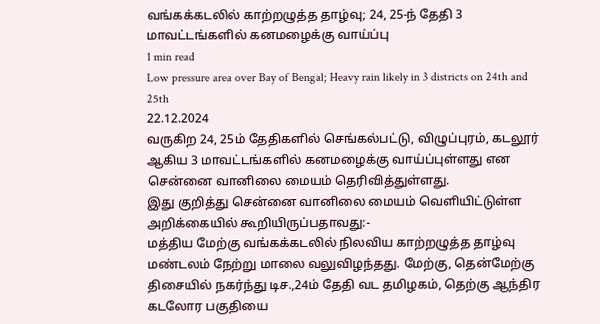வங்கக்கடலில் காற்றழுத்த தாழ்வு; 24, 25-ந் தேதி 3 மாவட்டங்களில் கனமழைக்கு வாய்ப்பு
1 min read
Low pressure area over Bay of Bengal; Heavy rain likely in 3 districts on 24th and 25th
22.12.2024
வருகிற 24, 25ம் தேதிகளில் செங்கல்பட்டு, விழுப்புரம், கடலூர் ஆகிய 3 மாவட்டங்களில் கனமழைக்கு வாய்ப்புள்ளது என சென்னை வானிலை மையம் தெரிவித்துள்ளது.
இது குறித்து சென்னை வானிலை மையம் வெளியிட்டுள்ள அறிக்கையில் கூறியிருப்பதாவது:-
மத்திய மேற்கு வங்கக்கடலில் நிலவிய காற்றழுத்த தாழ்வு மண்டலம் நேற்று மாலை வலுவிழந்தது. மேற்கு, தென்மேற்கு திசையில் நகர்ந்து டிச.,24ம் தேதி வட தமிழகம், தெற்கு ஆந்திர கடலோர பகுதியை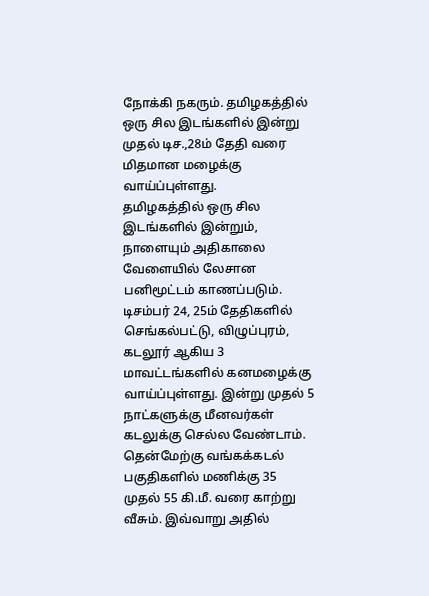நோக்கி நகரும். தமிழகத்தில் ஒரு சில இடங்களில் இன்று முதல் டிச.,28ம் தேதி வரை மிதமான மழைக்கு வாய்ப்புள்ளது.
தமிழகத்தில் ஒரு சில இடங்களில் இன்றும், நாளையும் அதிகாலை வேளையில் லேசான பனிமூட்டம் காணப்படும்.
டிசம்பர் 24, 25ம் தேதிகளில் செங்கல்பட்டு, விழுப்புரம், கடலூர் ஆகிய 3 மாவட்டங்களில் கனமழைக்கு வாய்ப்புள்ளது. இன்று முதல் 5 நாட்களுக்கு மீனவர்கள் கடலுக்கு செல்ல வேண்டாம். தென்மேற்கு வங்கக்கடல் பகுதிகளில் மணிக்கு 35 முதல் 55 கி.மீ. வரை காற்று வீசும். இவ்வாறு அதில்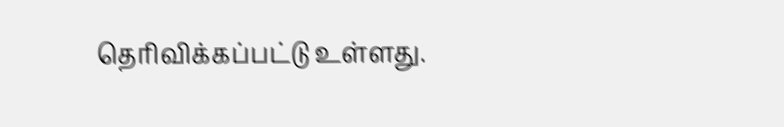தெரிவிக்கப்பட்டு உள்ளது.